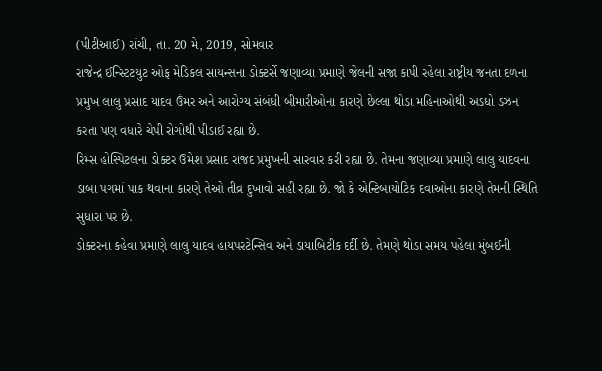(પીટીઆઈ) રાંચી, તા. 20 મે, 2019, સોમવાર
રાજેન્દ્ર ઈન્સ્ટિટયુટ ઓફ મેડિકલ સાયન્સના ડોક્ટર્સે જણાવ્યા પ્રમાણે જેલની સજા કાપી રહેલા રાષ્ટ્રીય જનતા દળના પ્રમુખ લાલુ પ્રસાદ યાદવ ઉંમર અને આરોગ્ય સંબંધી બીમારીઓના કારણે છેલ્લા થોડા મહિનાઓથી અડધો ડઝન કરતા પણ વધારે ચેપી રોગોથી પીડાઈ રહ્યા છે.
રિમ્સ હોસ્પિટલના ડોક્ટર ઉમેશ પ્રસાદ રાજદ પ્રમુખની સારવાર કરી રહ્યા છે. તેમના જણાવ્યા પ્રમાણે લાલુ યાદવના ડાબા પગમાં પાક થવાના કારણે તેઓ તીવ્ર દુખાવો સહી રહ્યા છે. જો કે એન્ટિબાયોટિક દવાઓના કારણે તેમની સ્થિતિ સુધારા પર છે.
ડોક્ટરના કહેવા પ્રમાણે લાલુ યાદવ હાયપરટેન્સિવ અને ડાયાબિટીક દર્દી છે. તેમણે થોડા સમય પહેલા મુંબઈની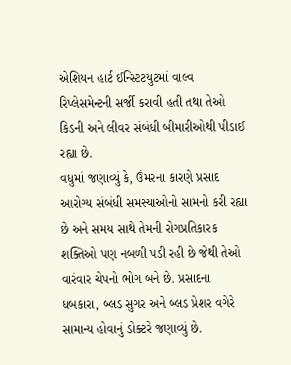એશિયન હાર્ટ ઈન્સ્ટિટયુટમાં વાલ્વ રિપ્લેસમેન્ટની સર્જી કરાવી હતી તથા તેઓ કિડની અને લીવર સંબંધી બીમારીઓથી પીડાઈ રહ્યા છે.
વધુમાં જણાવ્યું કે, ઉંમરના કારણે પ્રસાદ આરોગ્ય સંબંધી સમસ્યાઓનો સામનો કરી રહ્યા છે અને સમય સાથે તેમની રોગપ્રતિકારક શક્તિઓ પણ નબળી પડી રહી છે જેથી તેઓ વારંવાર ચેપનો ભોગ બને છે. પ્રસાદના ધબકારા, બ્લડ સુગર અને બ્લડ પ્રેશર વગેરે સામાન્ય હોવાનું ડોક્ટરે જણાવ્યું છે.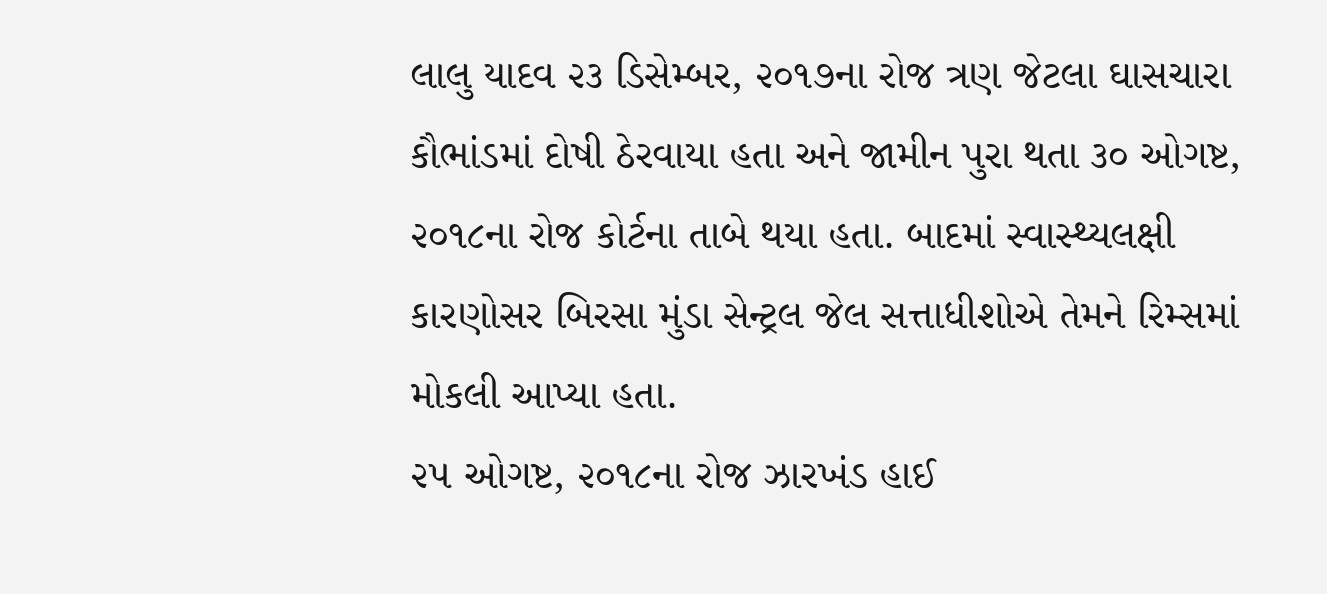લાલુ યાદવ ૨૩ ડિસેમ્બર, ૨૦૧૭ના રોજ ત્રણ જેટલા ઘાસચારા કૌભાંડમાં દોષી ઠેરવાયા હતા અને જામીન પુરા થતા ૩૦ ઓગષ્ટ, ૨૦૧૮ના રોજ કોર્ટના તાબે થયા હતા. બાદમાં સ્વાસ્થ્યલક્ષી કારણોસર બિરસા મુંડા સેન્ટ્રલ જેલ સત્તાધીશોએ તેમને રિમ્સમાં મોકલી આપ્યા હતા.
૨૫ ઓગષ્ટ, ૨૦૧૮ના રોજ ઝારખંડ હાઈ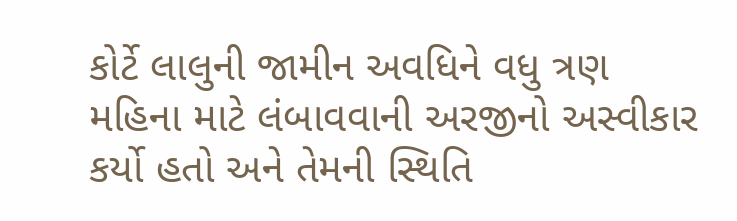કોર્ટે લાલુની જામીન અવધિને વધુ ત્રણ મહિના માટે લંબાવવાની અરજીનો અસ્વીકાર કર્યો હતો અને તેમની સ્થિતિ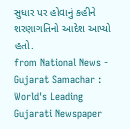સુધાર પર હોવાનું કહીને શરણાગતિનો આદેશ આપ્યો હતો.
from National News - Gujarat Samachar : World's Leading Gujarati Newspaper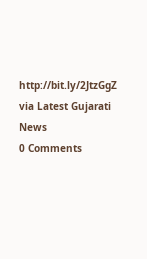http://bit.ly/2JtzGgZ
via Latest Gujarati News
0 Comments